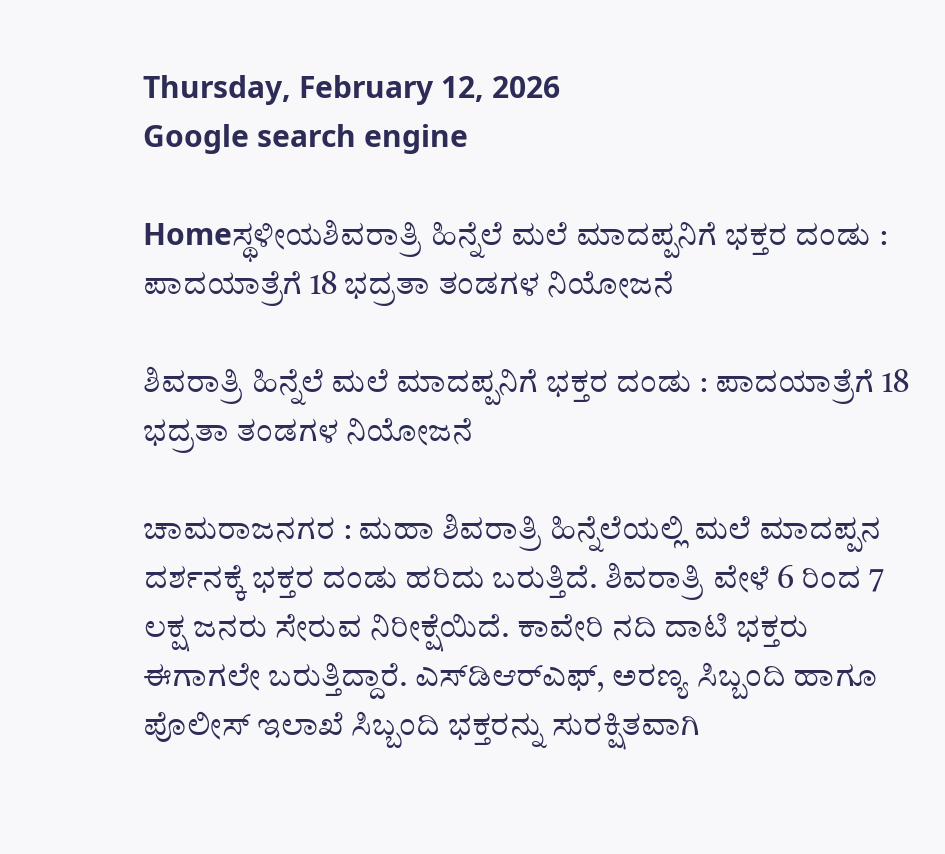Thursday, February 12, 2026
Google search engine

Homeಸ್ಥಳೀಯಶಿವರಾತ್ರಿ ಹಿನ್ನೆಲೆ ಮಲೆ ಮಾದಪ್ಪನಿಗೆ ಭಕ್ತರ ದಂಡು : ಪಾದಯಾತ್ರೆಗೆ 18 ಭದ್ರತಾ ತಂಡಗಳ ನಿಯೋಜನೆ

ಶಿವರಾತ್ರಿ ಹಿನ್ನೆಲೆ ಮಲೆ ಮಾದಪ್ಪನಿಗೆ ಭಕ್ತರ ದಂಡು : ಪಾದಯಾತ್ರೆಗೆ 18 ಭದ್ರತಾ ತಂಡಗಳ ನಿಯೋಜನೆ

ಚಾಮರಾಜನಗರ : ಮಹಾ ಶಿವರಾತ್ರಿ ಹಿನ್ನೆಲೆಯಲ್ಲಿ ಮಲೆ ಮಾದಪ್ಪನ ದರ್ಶನಕ್ಕೆ ಭಕ್ತರ ದಂಡು ಹರಿದು ಬರುತ್ತಿದೆ. ಶಿವರಾತ್ರಿ ವೇಳೆ 6 ರಿಂದ 7 ಲಕ್ಷ ಜನರು ಸೇರುವ ನಿರೀಕ್ಷೆಯಿದೆ. ಕಾವೇರಿ ನದಿ ದಾಟಿ ಭಕ್ತರು ಈಗಾಗಲೇ ಬರುತ್ತಿದ್ದಾರೆ. ಎಸ್‌ಡಿಆರ್‌ಎಫ್, ಅರಣ್ಯ ಸಿಬ್ಬಂದಿ ಹಾಗೂ ಪೊಲೀಸ್ ಇಲಾಖೆ ಸಿಬ್ಬಂದಿ ಭಕ್ತರನ್ನು ಸುರಕ್ಷಿತವಾಗಿ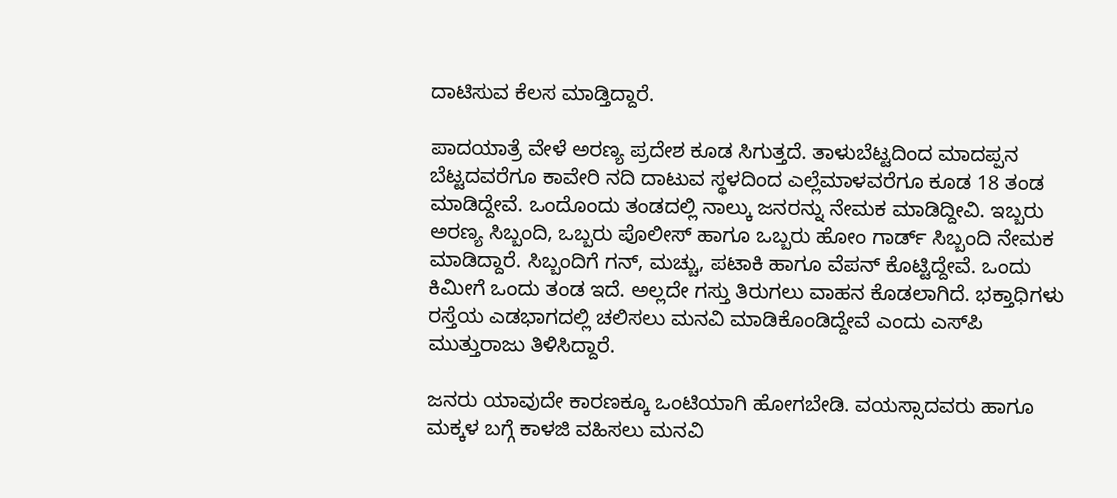ದಾಟಿಸುವ ಕೆಲಸ ಮಾಡ್ತಿದ್ದಾರೆ.

ಪಾದಯಾತ್ರೆ ವೇಳೆ ಅರಣ್ಯ ಪ್ರದೇಶ ಕೂಡ ಸಿಗುತ್ತದೆ. ತಾಳುಬೆಟ್ಟದಿಂದ ಮಾದಪ್ಪನ ಬೆಟ್ಟದವರೆಗೂ ಕಾವೇರಿ ನದಿ ದಾಟುವ ಸ್ಥಳದಿಂದ ಎಲ್ಲೆಮಾಳವರೆಗೂ ಕೂಡ 18 ತಂಡ ಮಾಡಿದ್ದೇವೆ. ಒಂದೊಂದು ತಂಡದಲ್ಲಿ ನಾಲ್ಕು ಜನರನ್ನು ನೇಮಕ ಮಾಡಿದ್ದೀವಿ. ಇಬ್ಬರು ಅರಣ್ಯ ಸಿಬ್ಬಂದಿ, ಒಬ್ಬರು ಪೊಲೀಸ್ ಹಾಗೂ ಒಬ್ಬರು ಹೋಂ ಗಾರ್ಡ್ ಸಿಬ್ಬಂದಿ ನೇಮಕ ಮಾಡಿದ್ದಾರೆ. ಸಿಬ್ಬಂದಿಗೆ ಗನ್, ಮಚ್ಚು, ಪಟಾಕಿ ಹಾಗೂ ವೆಪನ್ ಕೊಟ್ಟಿದ್ದೇವೆ. ಒಂದು ಕಿಮೀಗೆ ಒಂದು ತಂಡ ಇದೆ. ಅಲ್ಲದೇ ಗಸ್ತು ತಿರುಗಲು ವಾಹನ ಕೊಡಲಾಗಿದೆ. ಭಕ್ತಾಧಿಗಳು ರಸ್ತೆಯ ಎಡಭಾಗದಲ್ಲಿ ಚಲಿಸಲು ಮನವಿ ಮಾಡಿಕೊಂಡಿದ್ದೇವೆ ಎಂದು ಎಸ್‌ಪಿ ಮುತ್ತುರಾಜು ತಿಳಿಸಿದ್ದಾರೆ.

ಜನರು ಯಾವುದೇ ಕಾರಣಕ್ಕೂ ಒಂಟಿಯಾಗಿ ಹೋಗಬೇಡಿ. ವಯಸ್ಸಾದವರು ಹಾಗೂ ಮಕ್ಕಳ ಬಗ್ಗೆ ಕಾಳಜಿ ವಹಿಸಲು ಮನವಿ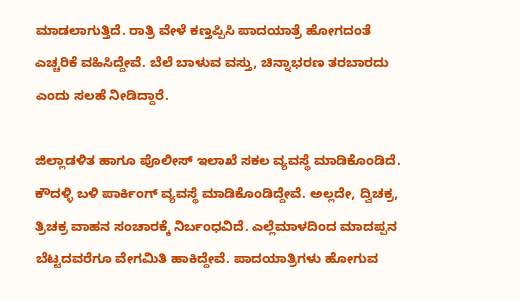ಮಾಡಲಾಗುತ್ತಿದೆ. ರಾತ್ರಿ ವೇಳೆ ಕಣ್ತಪ್ಪಿಸಿ ಪಾದಯಾತ್ರೆ ಹೋಗದಂತೆ ಎಚ್ಚರಿಕೆ ವಹಿಸಿದ್ದೇವೆ. ಬೆಲೆ ಬಾಳುವ ವಸ್ತು, ಚಿನ್ನಾಭರಣ ತರಬಾರದು ಎಂದು ಸಲಹೆ ನೀಡಿದ್ದಾರೆ.

ಜಿಲ್ಲಾಡಳಿತ ಹಾಗೂ ಪೊಲೀಸ್ ಇಲಾಖೆ ಸಕಲ ವ್ಯವಸ್ಥೆ ಮಾಡಿಕೊಂಡಿದೆ. ಕೌದಳ್ಳಿ ಬಳಿ ಪಾರ್ಕಿಂಗ್ ವ್ಯವಸ್ಥೆ ಮಾಡಿಕೊಂಡಿದ್ದೇವೆ. ಅಲ್ಲದೇ, ದ್ವಿಚಕ್ರ, ತ್ರಿಚಕ್ರ ವಾಹನ ಸಂಚಾರಕ್ಕೆ ನಿರ್ಬಂಧವಿದೆ. ಎಲ್ಲೆಮಾಳದಿಂದ ಮಾದಪ್ಪನ ಬೆಟ್ಟದವರೆಗೂ ವೇಗಮಿತಿ ಹಾಕಿದ್ದೇವೆ. ಪಾದಯಾತ್ರಿಗಳು ಹೋಗುವ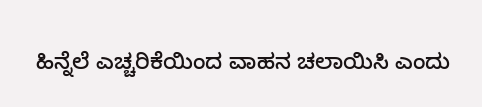ಹಿನ್ನೆಲೆ ಎಚ್ಚರಿಕೆಯಿಂದ ವಾಹನ ಚಲಾಯಿಸಿ ಎಂದು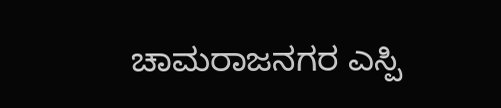ಚಾಮರಾಜನಗರ ಎಸ್ಪಿ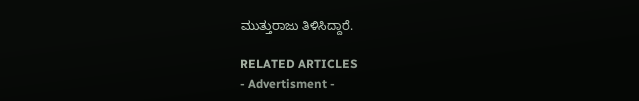ಮುತ್ತುರಾಜು ತಿಳಿಸಿದ್ದಾರೆ.

RELATED ARTICLES
- Advertisment -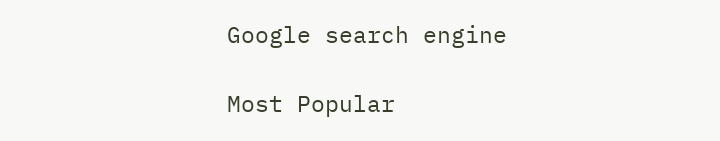Google search engine

Most Popular